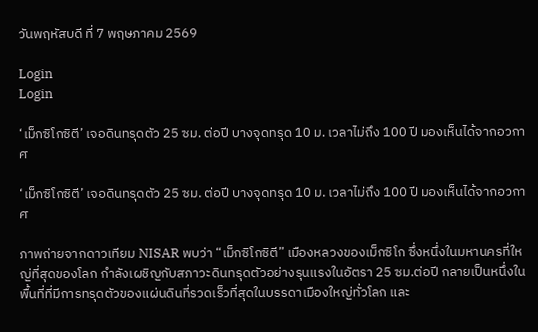วันพฤหัสบดี ที่ 7 พฤษภาคม 2569

Login
Login

‘เม็กซิโกซิตี’ เจอดินทรุดตัว 25 ซม. ต่อปี บางจุดทรุด 10 ม. เวลาไม่ถึง 100 ปี มองเห็นได้จากอวกาศ

‘เม็กซิโกซิตี’ เจอดินทรุดตัว 25 ซม. ต่อปี บางจุดทรุด 10 ม. เวลาไม่ถึง 100 ปี มองเห็นได้จากอวกาศ

ภาพถ่ายจากดาวเทียม NISAR พบว่า “เม็กซิโกซิตี” เมืองหลวงของเม็กซิโก ซึ่งหนึ่งในมหานครที่ใหญ่ที่สุดของโลก กำลังเผชิญกับสภาวะดินทรุดตัวอย่างรุนแรงในอัตรา 25 ซม.ต่อปี กลายเป็นหนึ่งในพื้นที่ที่มีการทรุดตัวของแผ่นดินที่รวดเร็วที่สุดในบรรดาเมืองใหญ่ทั่วโลก และ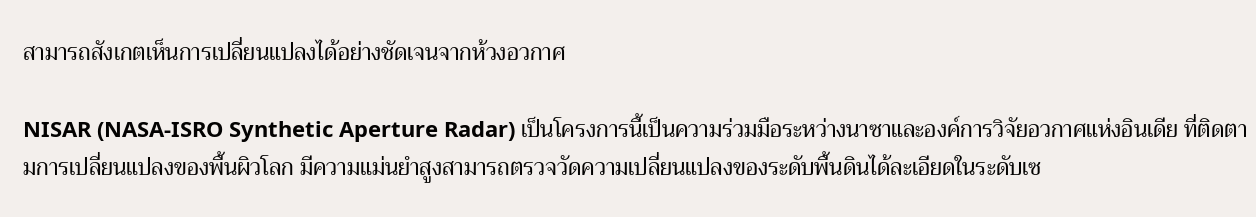สามารถสังเกตเห็นการเปลี่ยนแปลงได้อย่างชัดเจนจากห้วงอวกาศ

NISAR (NASA-ISRO Synthetic Aperture Radar) เป็นโครงการนี้เป็นความร่วมมือระหว่างนาซาและองค์การวิจัยอวกาศแห่งอินเดีย ที่ติดตามการเปลี่ยนแปลงของพื้นผิวโลก มีความแม่นยำสูงสามารถตรวจวัดความเปลี่ยนแปลงของระดับพื้นดินได้ละเอียดในระดับเซ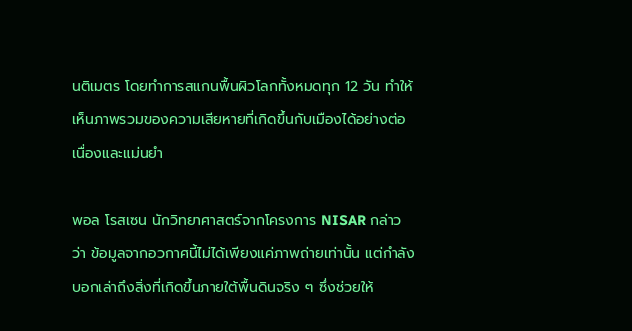นติเมตร โดยทำการสแกนพื้นผิวโลกทั้งหมดทุก 12 วัน ทำให้เห็นภาพรวมของความเสียหายที่เกิดขึ้นกับเมืองได้อย่างต่อเนื่องและแม่นยำ

พอล โรสเซน นักวิทยาศาสตร์จากโครงการ NISAR กล่าวว่า ข้อมูลจากอวกาศนี้ไม่ได้เพียงแค่ภาพถ่ายเท่านั้น แต่กำลังบอกเล่าถึงสิ่งที่เกิดขึ้นภายใต้พื้นดินจริง ๆ ซึ่งช่วยให้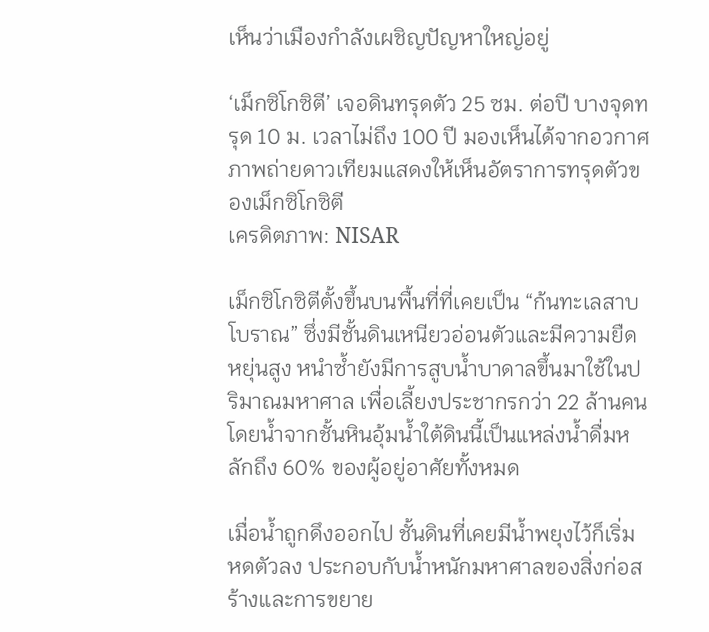เห็นว่าเมืองกำลังเผชิญปัญหาใหญ่อยู่

‘เม็กซิโกซิตี’ เจอดินทรุดตัว 25 ซม. ต่อปี บางจุดทรุด 10 ม. เวลาไม่ถึง 100 ปี มองเห็นได้จากอวกาศ ภาพถ่ายดาวเทียมแสดงให้เห็นอัตราการทรุดตัวของเม็กซิโกซิตี
เครดิตภาพ: NISAR

เม็กซิโกซิตีตั้งขึ้นบนพื้นที่ที่เคยเป็น “ก้นทะเลสาบโบราณ” ซึ่งมีชั้นดินเหนียวอ่อนตัวและมีความยืดหยุ่นสูง หนำซ้ำยังมีการสูบน้ำบาดาลขึ้นมาใช้ในปริมาณมหาศาล เพื่อเลี้ยงประชากรกว่า 22 ล้านคน โดยน้ำจากชั้นหินอุ้มน้ำใต้ดินนี้เป็นแหล่งน้ำดื่มหลักถึง 60% ของผู้อยู่อาศัยทั้งหมด

เมื่อน้ำถูกดึงออกไป ชั้นดินที่เคยมีน้ำพยุงไว้ก็เริ่มหดตัวลง ประกอบกับน้ำหนักมหาศาลของสิ่งก่อสร้างและการขยาย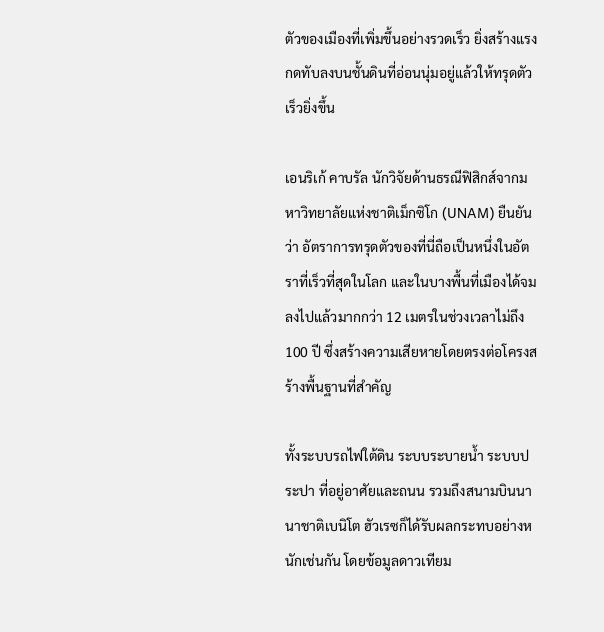ตัวของเมืองที่เพิ่มขึ้นอย่างรวดเร็ว ยิ่งสร้างแรงกดทับลงบนชั้นดินที่อ่อนนุ่มอยู่แล้วให้ทรุดตัวเร็วยิ่งขึ้น

เอนริเก้ คาบรัล นักวิจัยด้านธรณีฟิสิกส์จากมหาวิทยาลัยแห่งชาติเม็กซิโก (UNAM) ยืนยันว่า อัตราการทรุดตัวของที่นี่ถือเป็นหนึ่งในอัตราที่เร็วที่สุดในโลก และในบางพื้นที่เมืองได้จมลงไปแล้วมากกว่า 12 เมตรในช่วงเวลาไม่ถึง 100 ปี ซึ่งสร้างความเสียหายโดยตรงต่อโครงสร้างพื้นฐานที่สำคัญ

ทั้งระบบรถไฟใต้ดิน ระบบระบายน้ำ ระบบประปา ที่อยู่อาศัยและถนน รวมถึงสนามบินนานาชาติเบนิโต ฮัวเรซก็ได้รับผลกระทบอย่างหนักเช่นกัน โดยข้อมูลดาวเทียม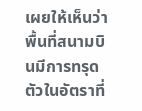เผยให้เห็นว่าพื้นที่สนามบินมีการทรุดตัวในอัตราที่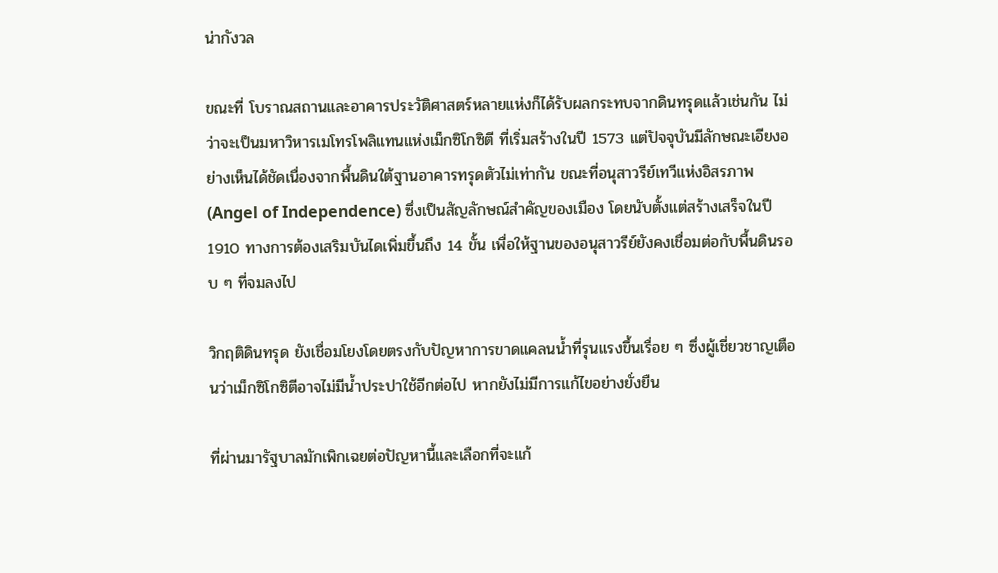น่ากังวล

ขณะที่ โบราณสถานและอาคารประวัติศาสตร์หลายแห่งก็ได้รับผลกระทบจากดินทรุดแล้วเช่นกัน ไม่ว่าจะเป็นมหาวิหารเมโทรโพลิแทนแห่งเม็กซิโกซิตี ที่เริ่มสร้างในปี 1573 แต่ปัจจุบันมีลักษณะเอียงอย่างเห็นได้ชัดเนื่องจากพื้นดินใต้ฐานอาคารทรุดตัวไม่เท่ากัน ขณะที่อนุสาวรีย์เทวีแห่งอิสรภาพ (Angel of Independence) ซึ่งเป็นสัญลักษณ์สำคัญของเมือง โดยนับตั้งแต่สร้างเสร็จในปี 1910 ทางการต้องเสริมบันไดเพิ่มขึ้นถึง 14 ขั้น เพื่อให้ฐานของอนุสาวรีย์ยังคงเชื่อมต่อกับพื้นดินรอบ ๆ ที่จมลงไป

วิกฤติดินทรุด ยังเชื่อมโยงโดยตรงกับปัญหาการขาดแคลนน้ำที่รุนแรงขึ้นเรื่อย ๆ ซึ่งผู้เชี่ยวชาญเตือนว่าเม็กซิโกซิตีอาจไม่มีน้ำประปาใช้อีกต่อไป หากยังไม่มีการแก้ไขอย่างยั่งยืน

ที่ผ่านมารัฐบาลมักเพิกเฉยต่อปัญหานี้และเลือกที่จะแก้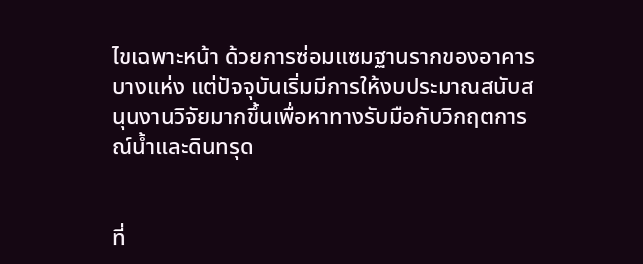ไขเฉพาะหน้า ด้วยการซ่อมแซมฐานรากของอาคารบางแห่ง แต่ปัจจุบันเริ่มมีการให้งบประมาณสนับสนุนงานวิจัยมากขึ้นเพื่อหาทางรับมือกับวิกฤตการณ์น้ำและดินทรุด


ที่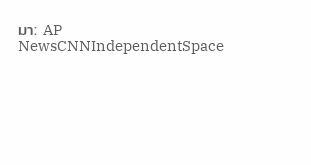มา: AP NewsCNNIndependentSpace